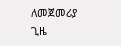ለመጀመሪያ ጊዜ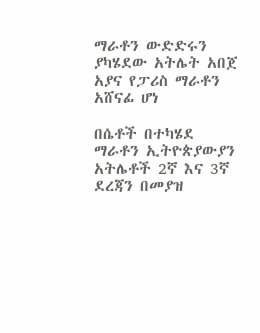ማራቶን ውድድሩን ያካሄደው አትሌት አበጀ አያና የፓሪስ ማራቶን አሸናፊ ሆነ

በሴቶች በተካሄደ ማራቶን ኢትዮጵያውያን አትሌቶች 2ኛ እና 3ኛ ደረጃን በመያዝ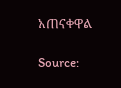አጠናቀዋል

Source: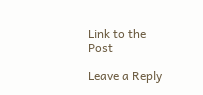Link to the Post

Leave a Reply